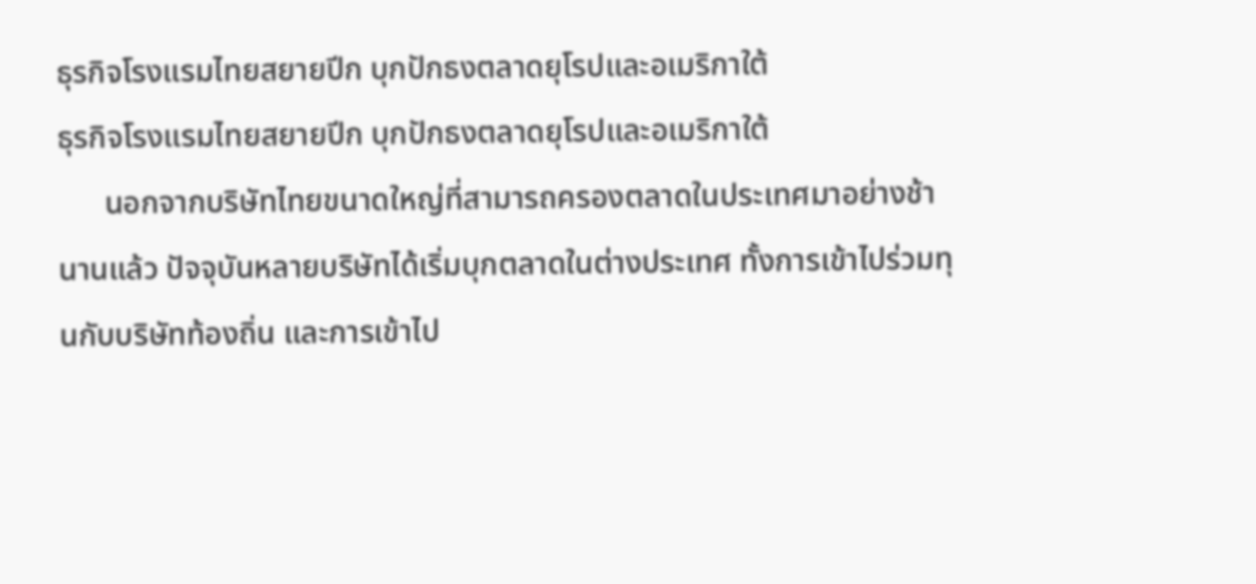ธุรกิจโรงแรมไทยสยายปีก บุกปักธงตลาดยุโรปและอเมริกาใต้
ธุรกิจโรงแรมไทยสยายปีก บุกปักธงตลาดยุโรปและอเมริกาใต้
      นอกจากบริษัทไทยขนาดใหญ่ที่สามารถครองตลาดในประเทศมาอย่างช้านานแล้ว ปัจจุบันหลายบริษัทได้เริ่มบุกตลาดในต่างประเทศ ทั้งการเข้าไปร่วมทุนกับบริษัทท้องถิ่น และการเข้าไป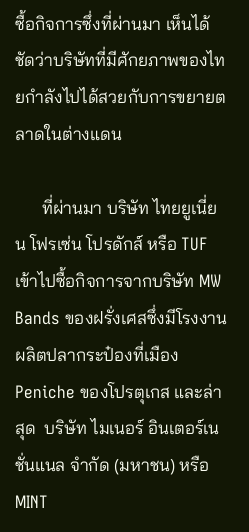ซื้อกิจการซึ่งที่ผ่านมา เห็นได้ชัดว่าบริษัทที่มีศักยภาพของไทยกำลังไปได้สวยกับการขยายตลาดในต่างแดน

      ที่ผ่านมา บริษัท ไทยยูเนี่ยน โฟรเซ่น โปรดักส์ หรือ TUF เข้าไปซื้อกิจการจากบริษัท MW Bands ของฝรั่งเศสซึ่งมีโรงงานผลิตปลากระป๋องที่เมือง Peniche ของโปรตุเกส และล่าสุด  บริษัท ไมเนอร์ อินเตอร์เนชั่นแนล จำกัด (มหาชน) หรือ MINT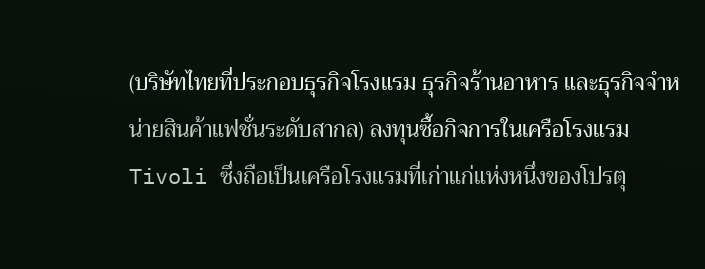(บริษัทไทยที่ประกอบธุรกิจโรงแรม ธุรกิจร้านอาหาร และธุรกิจจำหน่ายสินค้าแฟชั่นระดับสากล) ลงทุนซื้อกิจการในเครือโรงแรม Tivoli ซึ่งถือเป็นเครือโรงแรมที่เก่าแก่แห่งหนึ่งของโปรตุ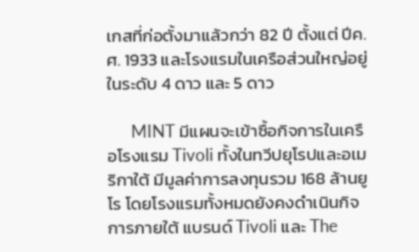เกสที่ก่อตั้งมาแล้วกว่า 82 ปี ตั้งแต่ ปีค.ศ. 1933 และโรงแรมในเครือส่วนใหญ่อยู่ในระดับ 4 ดาว และ 5 ดาว

      MINT มีแผนจะเข้าซื้อกิจการในเครือโรงแรม Tivoli ทั้งในทวีปยุโรปและอเมริกาใต้ มีมูลค่าการลงทุนรวม 168 ล้านยูโร โดยโรงแรมทั้งหมดยังคงดำเนินกิจการภายใต้ แบรนด์ Tivoli และ The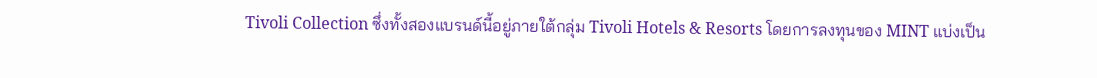Tivoli Collection ซึ่งทั้งสองแบรนด์นี้อยู่ภายใต้กลุ่ม Tivoli Hotels & Resorts โดยการลงทุนของ MINT แบ่งเป็น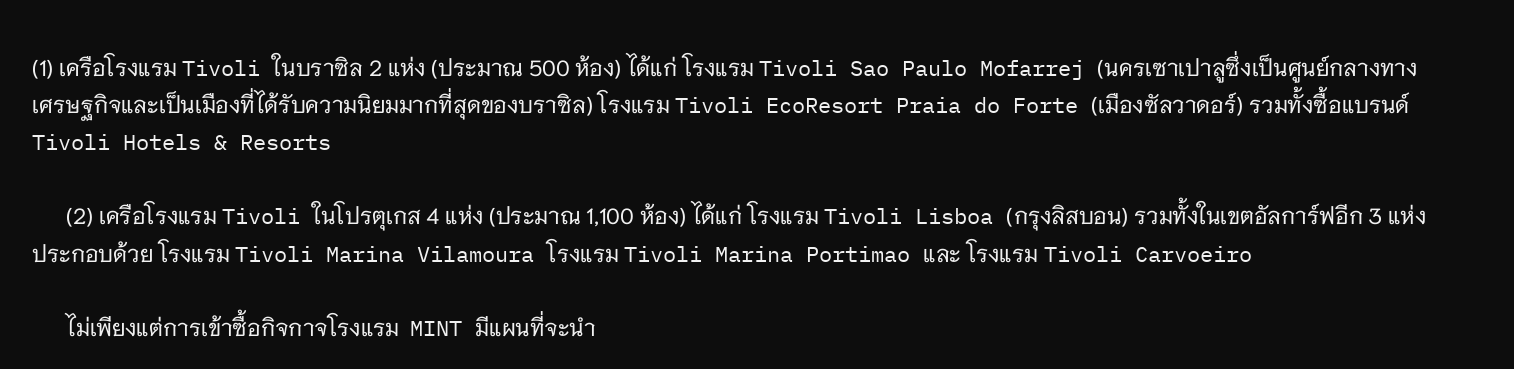(1) เครือโรงแรม Tivoli ในบราซิล 2 แห่ง (ประมาณ 500 ห้อง) ได้แก่ โรงแรม Tivoli Sao Paulo Mofarrej (นครเซาเปาลูซึ่งเป็นศูนย์กลางทางเศรษฐกิจและเป็นเมืองที่ได้รับความนิยมมากที่สุดของบราซิล) โรงแรม Tivoli EcoResort Praia do Forte (เมืองซัลวาดอร์) รวมทั้งซื้อแบรนด์ Tivoli Hotels & Resorts

      (2) เครือโรงแรม Tivoli ในโปรตุเกส 4 แห่ง (ประมาณ 1,100 ห้อง) ได้แก่ โรงแรม Tivoli Lisboa (กรุงลิสบอน) รวมทั้งในเขตอัลการ์ฟอีก 3 แห่งประกอบด้วย โรงแรม Tivoli Marina Vilamoura โรงแรม Tivoli Marina Portimao และ โรงแรม Tivoli Carvoeiro

      ไม่เพียงแต่การเข้าซื้อกิจกาจโรงแรม  MINT มีแผนที่จะนำ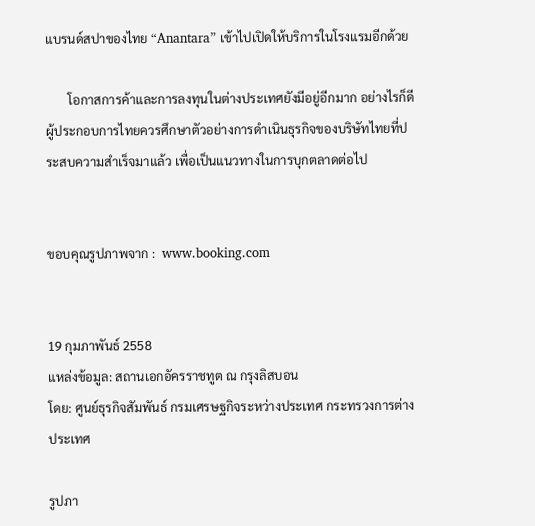แบรนด์สปาของไทย “Anantara” เข้าไปเปิดให้บริการในโรงแรมอีกด้วย

       โอกาสการค้าและการลงทุนในต่างประเทศยังมีอยู่อีกมาก อย่างไรก็ดี ผู้ประกอบการไทยควรศึกษาตัวอย่างการดำเนินธุรกิจของบริษัทไทยที่ประสบความสำเร็จมาแล้ว เพื่อเป็นแนวทางในการบุกตลาดต่อไป


ขอบคุณรูปภาพจาก :  www.booking.com


19 กุมภาพันธ์ 2558
แหล่งข้อมูล: สถานเอกอัครราชทูต ณ กรุงลิสบอน
โดย: ศูนย์ธุรกิจสัมพันธ์ กรมเศรษฐกิจระหว่างประเทศ กระทรวงการต่างประเทศ

รูปภา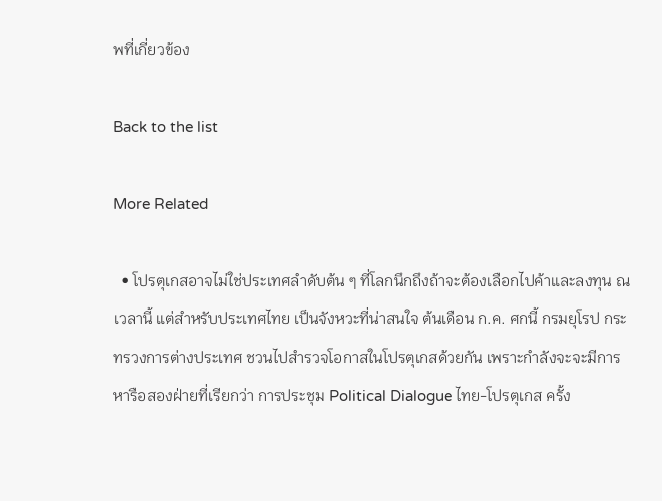พที่เกี่ยวข้อง

Back to the list

More Related

  • โปรตุเกสอาจไม่ใช่ประเทศลำดับต้น ๆ ที่โลกนึกถึงถ้าจะต้องเลือกไปค้าและลงทุน ณ เวลานี้ แต่สำหรับประเทศไทย เป็นจังหวะที่น่าสนใจ ต้นเดือน ก.ค. ศกนี้ กรมยุโรป กระทรวงการต่างประเทศ ชวนไปสำรวจโอกาสในโปรตุเกสด้วยกัน เพราะกำลังจะจะมีการหารือสองฝ่ายที่เรียกว่า การประชุม Political Dialogue ไทย-โปรตุเกส ครั้ง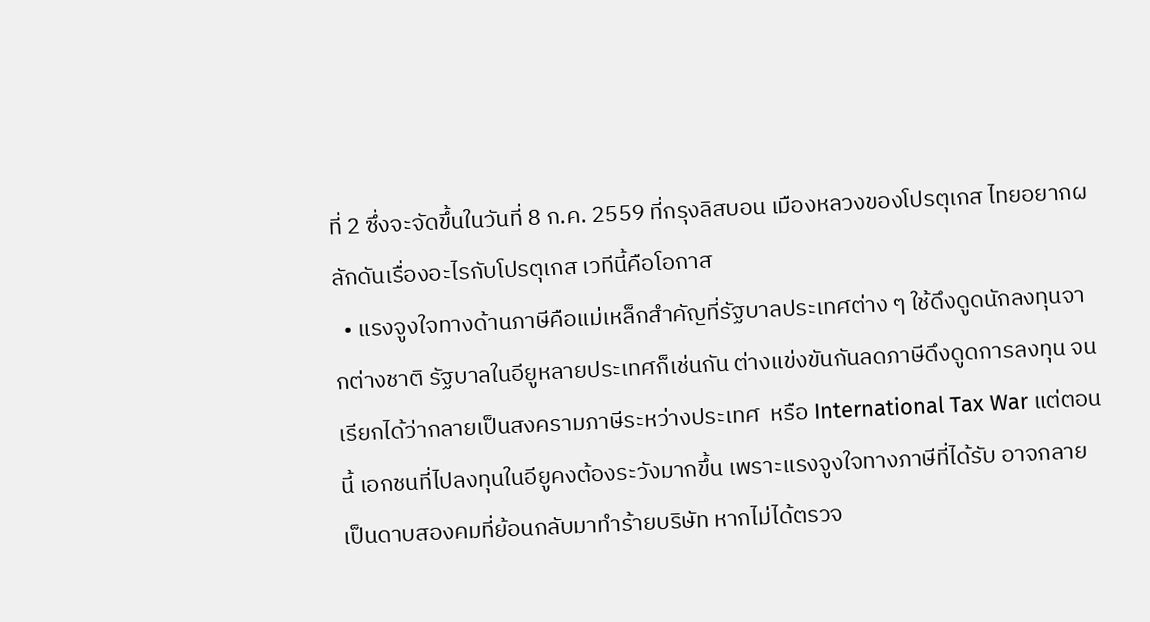ที่ 2 ซึ่งจะจัดขึ้นในวันที่ 8 ก.ค. 2559 ที่กรุงลิสบอน เมืองหลวงของโปรตุเกส ไทยอยากผลักดันเรื่องอะไรกับโปรตุเกส เวทีนี้คือโอกาส
  • แรงจูงใจทางด้านภาษีคือแม่เหล็กสำคัญที่รัฐบาลประเทศต่าง ๆ ใช้ดึงดูดนักลงทุนจากต่างชาติ รัฐบาลในอียูหลายประเทศก็เช่นกัน ต่างแข่งขันกันลดภาษีดึงดูดการลงทุน จนเรียกได้ว่ากลายเป็นสงครามภาษีระหว่างประเทศ  หรือ International Tax War แต่ตอนนี้ เอกชนที่ไปลงทุนในอียูคงต้องระวังมากขึ้น เพราะแรงจูงใจทางภาษีที่ได้รับ อาจกลายเป็นดาบสองคมที่ย้อนกลับมาทำร้ายบริษัท หากไม่ได้ตรวจ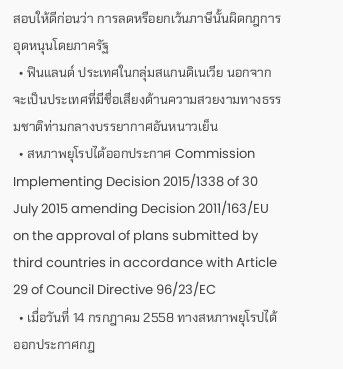สอบให้ดีก่อนว่า การลดหรือยกเว้นภาษีนั้นผิดกฎการอุดหนุนโดยภาครัฐ
  • ฟินแลนด์ ประเทศในกลุ่มสแกนดิเนเวีย นอกจากจะเป็นประเทศที่มีชื่อเสียงด้านความสวยงามทางธรรมชาติท่ามกลางบรรยากาศอันหนาวเย็น
  • สหภาพยุโรปได้ออกประกาศ Commission Implementing Decision 2015/1338 of 30 July 2015 amending Decision 2011/163/EU on the approval of plans submitted by third countries in accordance with Article 29 of Council Directive 96/23/EC
  • เมื่อวันที่ 14 กรกฎาคม 2558 ทางสหภาพยุโรปได้ออกประกาศกฎ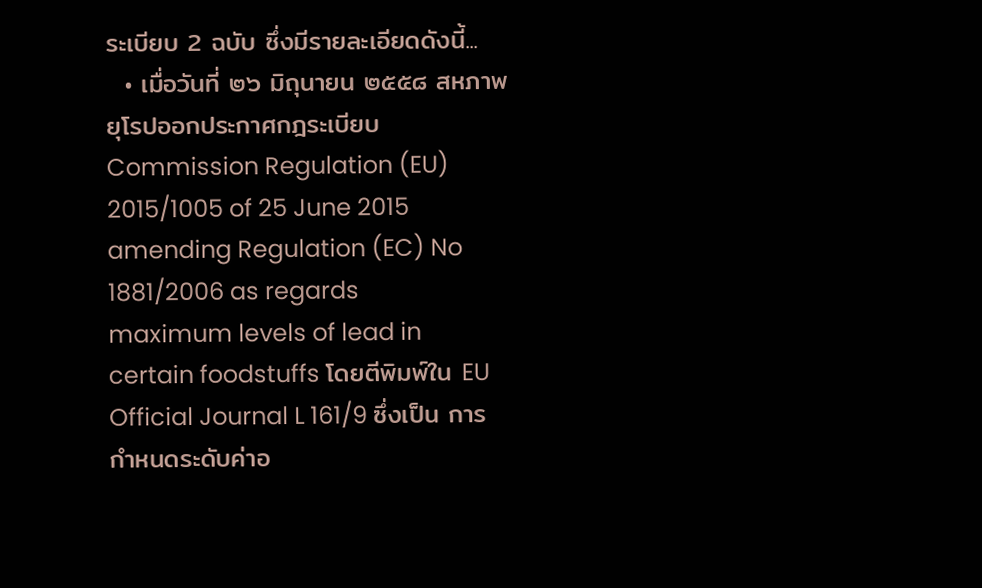ระเบียบ 2 ฉบับ ซึ่งมีรายละเอียดดังนี้...
  • เมื่อวันที่ ๒๖ มิถุนายน ๒๕๕๘ สหภาพยุโรปออกประกาศกฎระเบียบ Commission Regulation (EU) 2015/1005 of 25 June 2015 amending Regulation (EC) No 1881/2006 as regards maximum levels of lead in certain foodstuffs โดยตีพิมพ์ใน EU Official Journal L 161/9 ซึ่งเป็น การกำหนดระดับค่าอ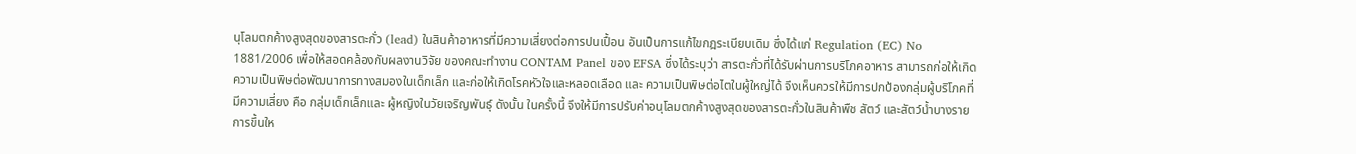นุโลมตกค้างสูงสุดของสารตะกั่ว (lead) ในสินค้าอาหารที่มีความเสี่ยงต่อการปนเปื้อน อันเป็นการแก้ไขกฎระเบียบเดิม ซึ่งได้แก่ Regulation (EC) No 1881/2006 เพื่อให้สอดคล้องกับผลงานวิจัย ของคณะทำงาน CONTAM Panel ของ EFSA ซึ่งได้ระบุว่า สารตะกั่วที่ได้รับผ่านการบริโภคอาหาร สามารถก่อให้เกิดความเป็นพิษต่อพัฒนาการทางสมองในเด็กเล็ก และก่อให้เกิดโรคหัวใจและหลอดเลือด และ ความเป็นพิษต่อไตในผู้ใหญ่ได้ จึงเห็นควรให้มีการปกป้องกลุ่มผู้บริโภคที่มีความเสี่ยง คือ กลุ่มเด็กเล็กและ ผู้หญิงในวัยเจริญพันธุ์ ดังนั้น ในครั้งนี้ จึงให้มีการปรับค่าอนุโลมตกค้างสูงสุดของสารตะกั่วในสินค้าพืช สัตว์ และสัตว์น้ำบางรายการขึ้นให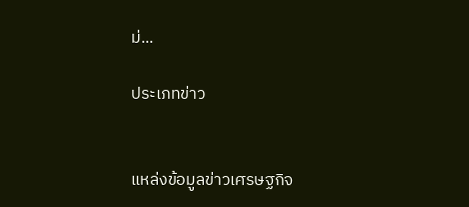ม่...

ประเภทข่าว


แหล่งข้อมูลข่าวเศรษฐกิจ